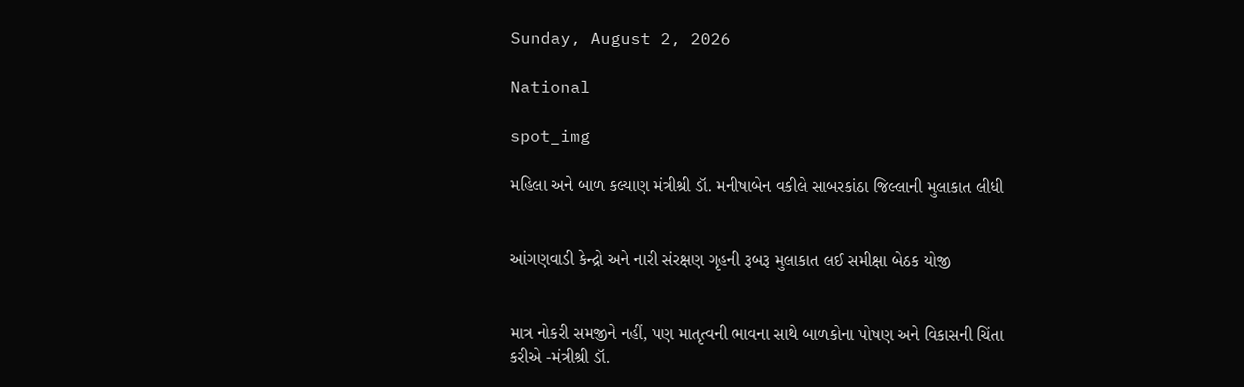Sunday, August 2, 2026

National

spot_img

મહિલા અને બાળ કલ્યાણ મંત્રીશ્રી ડૉ. મનીષાબેન વકીલે સાબરકાંઠા જિલ્લાની મુલાકાત લીધી


આંગણવાડી કેન્દ્રો અને નારી સંરક્ષણ ગૃહની રૂબરૂ મુલાકાત લઈ સમીક્ષા બેઠક યોજી


માત્ર નોકરી સમજીને નહીં, પણ માતૃત્વની ભાવના સાથે બાળકોના પોષણ અને વિકાસની ચિંતા કરીએ -મંત્રીશ્રી ડૉ.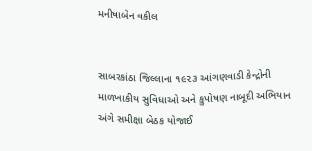મનીષાબેન વકીલ


સાબરકાંઠા જિલ્લાના ૧૯૨૩ આંગણવાડી કેન્દ્રોની માળખાકીય સુવિધાઓ અને કુપોષણ નાબૂદી અભિયાન અંગે સમીક્ષા બેઠક યોજાઈ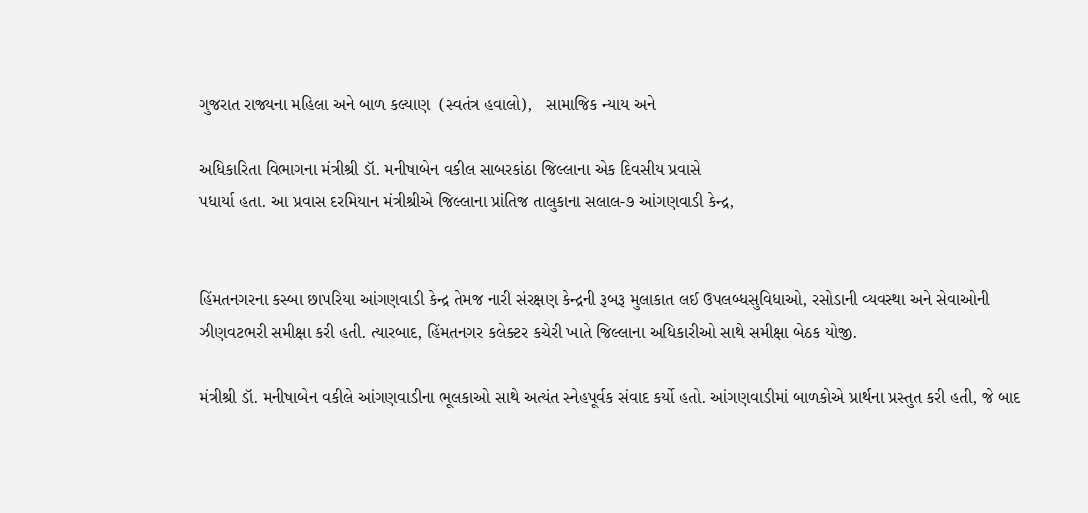ગુજરાત રાજ્યના મહિલા અને બાળ કલ્યાણ  (સ્વતંત્ર હવાલો),   સામાજિક ન્યાય અને

અધિકારિતા વિભાગના મંત્રીશ્રી ડૉ. મનીષાબેન વકીલ સાબરકાંઠા જિલ્લાના એક દિવસીય પ્રવાસે
પધાર્યા હતા. આ પ્રવાસ દરમિયાન મંત્રીશ્રીએ જિલ્લાના પ્રાંતિજ તાલુકાના સલાલ-૭ આંગણવાડી કેન્દ્ર,


હિંમતનગરના કસ્બા છાપરિયા આંગણવાડી કેન્દ્ર તેમજ નારી સંરક્ષણ કેન્દ્રની રૂબરૂ મુલાકાત લઈ ઉપલબ્ધસુવિધાઓ, રસોડાની વ્યવસ્થા અને સેવાઓની ઝીણવટભરી સમીક્ષા કરી હતી. ત્યારબાદ, હિંમતનગર કલેક્ટર કચેરી ખાતે જિલ્લાના અધિકારીઓ સાથે સમીક્ષા બેઠક યોજી.

મંત્રીશ્રી ડૉ. મનીષાબેન વકીલે આંગણવાડીના ભૂલકાઓ સાથે અત્યંત સ્નેહપૂર્વક સંવાદ કર્યો હતો. આંગણવાડીમાં બાળકોએ પ્રાર્થના પ્રસ્તુત કરી હતી, જે બાદ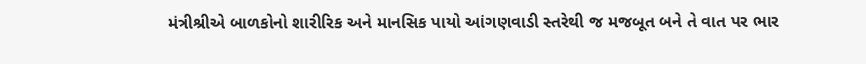મંત્રીશ્રીએ બાળકોનો શારીરિક અને માનસિક પાયો આંગણવાડી સ્તરેથી જ મજબૂત બને તે વાત પર ભાર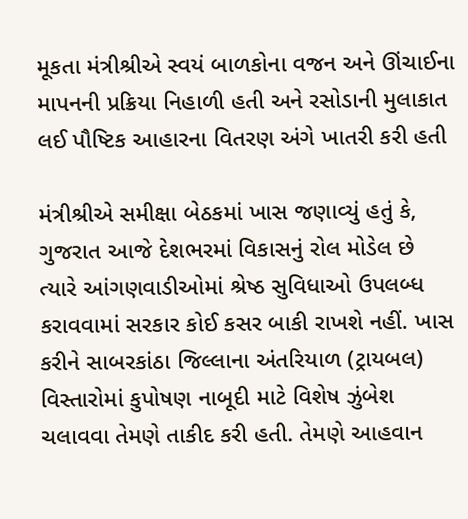મૂકતા મંત્રીશ્રીએ સ્વયં બાળકોના વજન અને ઊંચાઈના માપનની પ્રક્રિયા નિહાળી હતી અને રસોડાની મુલાકાત લઈ પૌષ્ટિક આહારના વિતરણ અંગે ખાતરી કરી હતી

મંત્રીશ્રીએ સમીક્ષા બેઠકમાં ખાસ જણાવ્યું હતું કે, ગુજરાત આજે દેશભરમાં વિકાસનું રોલ મોડેલ છે ત્યારે આંગણવાડીઓમાં શ્રેષ્ઠ સુવિધાઓ ઉપલબ્ધ કરાવવામાં સરકાર કોઈ કસર બાકી રાખશે નહીં. ખાસ કરીને સાબરકાંઠા જિલ્લાના અંતરિયાળ (ટ્રાયબલ) વિસ્તારોમાં કુપોષણ નાબૂદી માટે વિશેષ ઝુંબેશ ચલાવવા તેમણે તાકીદ કરી હતી. તેમણે આહવાન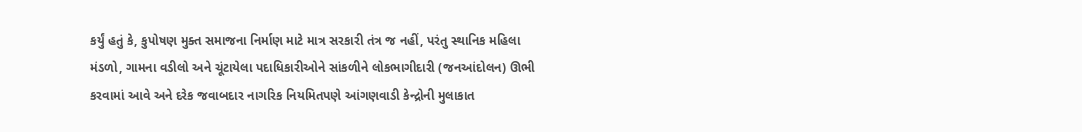કર્યું હતું કે, કુપોષણ મુક્ત સમાજના નિર્માણ માટે માત્ર સરકારી તંત્ર જ નહીં, પરંતુ સ્થાનિક મહિલા મંડળો, ગામના વડીલો અને ચૂંટાયેલા પદાધિકારીઓને સાંકળીને લોકભાગીદારી (જનઆંદોલન) ઊભી કરવામાં આવે અને દરેક જવાબદાર નાગરિક નિયમિતપણે આંગણવાડી કેન્દ્રોની મુલાકાત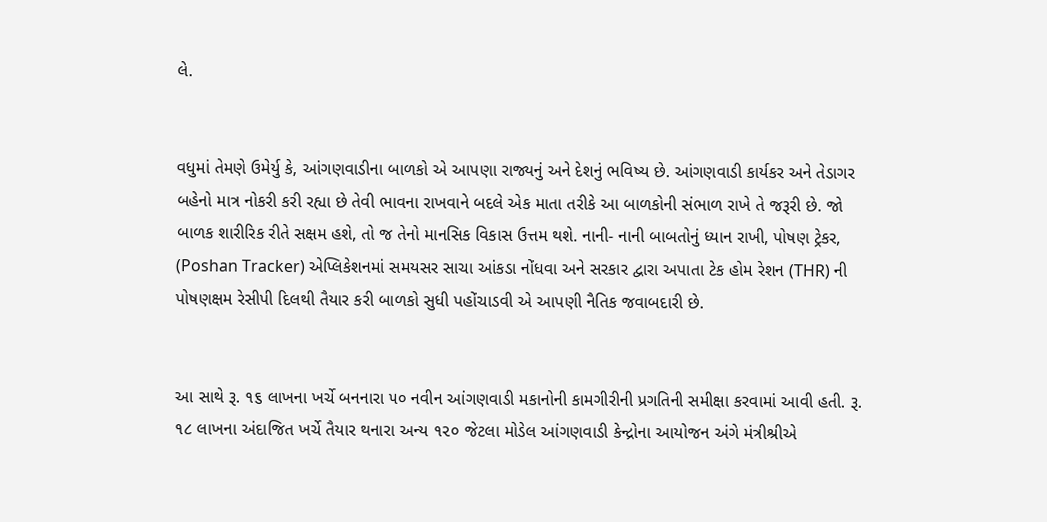લે.


વધુમાં તેમણે ઉમેર્યુ કે, આંગણવાડીના બાળકો એ આપણા રાજ્યનું અને દેશનું ભવિષ્ય છે. આંગણવાડી કાર્યકર અને તેડાગર બહેનો માત્ર નોકરી કરી રહ્યા છે તેવી ભાવના રાખવાને બદલે એક માતા તરીકે આ બાળકોની સંભાળ રાખે તે જરૂરી છે. જો બાળક શારીરિક રીતે સક્ષમ હશે, તો જ તેનો માનસિક વિકાસ ઉત્તમ થશે. નાની- નાની બાબતોનું ધ્યાન રાખી, પોષણ ટ્રેકર, (Poshan Tracker) એપ્લિકેશનમાં સમયસર સાચા આંકડા નોંધવા અને સરકાર દ્વારા અપાતા ટેક હોમ રેશન (THR) ની પોષણક્ષમ રેસીપી દિલથી તૈયાર કરી બાળકો સુધી પહોંચાડવી એ આપણી નૈતિક જવાબદારી છે.


આ સાથે રૂ. ૧૬ લાખના ખર્ચે બનનારા ૫૦ નવીન આંગણવાડી મકાનોની કામગીરીની પ્રગતિની સમીક્ષા કરવામાં આવી હતી. રૂ. ૧૮ લાખના અંદાજિત ખર્ચે તૈયાર થનારા અન્ય ૧૨૦ જેટલા મોડેલ આંગણવાડી કેન્દ્રોના આયોજન અંગે મંત્રીશ્રીએ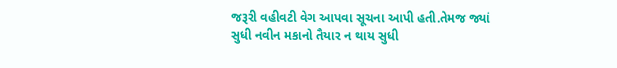જરૂરી વહીવટી વેગ આપવા સૂચના આપી હતી.તેમજ જ્યાં સુધી નવીન મકાનો તૈયાર ન થાય સુધી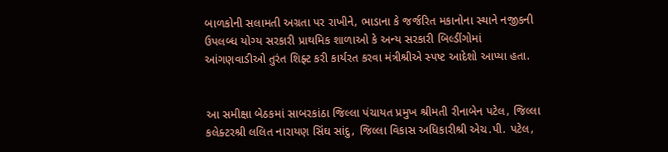બાળકોની સલામતી અગ્રતા પર રાખીને, ભાડાના કે જર્જરિત મકાનોના સ્થાને નજીકની ઉપલબ્ધ યોગ્ય સરકારી પ્રાથમિક શાળાઓ કે અન્ય સરકારી બિલ્ડીંગોમાં આંગણવાડીઓ તુરંત શિફ્ટ કરી કાર્યરત કરવા મંત્રીશ્રીએ સ્પષ્ટ આદેશો આપ્યા હતા.


આ સમીક્ષા બેઠકમાં સાબરકાંઠા જિલ્લા પંચાયત પ્રમુખ શ્રીમતી રીનાબેન પટેલ, જિલ્લા કલેક્ટરશ્રી લલિત નારાયણ સિંઘ સાંદુ, જિલ્લા વિકાસ અધિકારીશ્રી એચ.પી. પટેલ,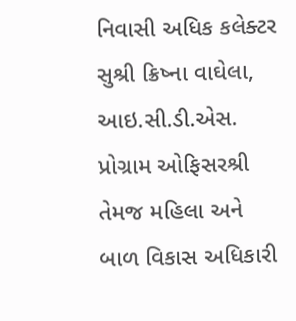નિવાસી અધિક કલેક્ટર સુશ્રી ક્રિષ્ના વાઘેલા, આઇ.સી.ડી.એસ. પ્રોગ્રામ ઓફિસરશ્રી તેમજ મહિલા અને બાળ વિકાસ અધિકારી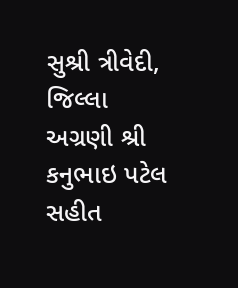સુશ્રી ત્રીવેદી, જિલ્લા અગ્રણી શ્રી કનુભાઇ પટેલ સહીત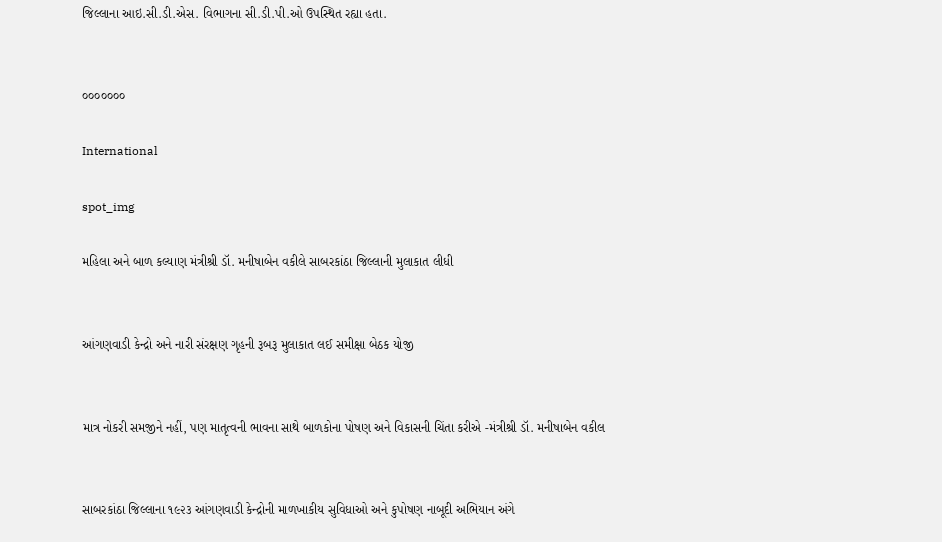જિલ્લાના આઇ.સી.ડી.એસ. વિભાગના સી.ડી.પી.ઓ ઉપસ્થિત રહ્યા હતા.


૦૦૦૦૦૦૦

International

spot_img

મહિલા અને બાળ કલ્યાણ મંત્રીશ્રી ડૉ. મનીષાબેન વકીલે સાબરકાંઠા જિલ્લાની મુલાકાત લીધી


આંગણવાડી કેન્દ્રો અને નારી સંરક્ષણ ગૃહની રૂબરૂ મુલાકાત લઈ સમીક્ષા બેઠક યોજી


માત્ર નોકરી સમજીને નહીં, પણ માતૃત્વની ભાવના સાથે બાળકોના પોષણ અને વિકાસની ચિંતા કરીએ -મંત્રીશ્રી ડૉ. મનીષાબેન વકીલ


સાબરકાંઠા જિલ્લાના ૧૯૨૩ આંગણવાડી કેન્દ્રોની માળખાકીય સુવિધાઓ અને કુપોષણ નાબૂદી અભિયાન અંગે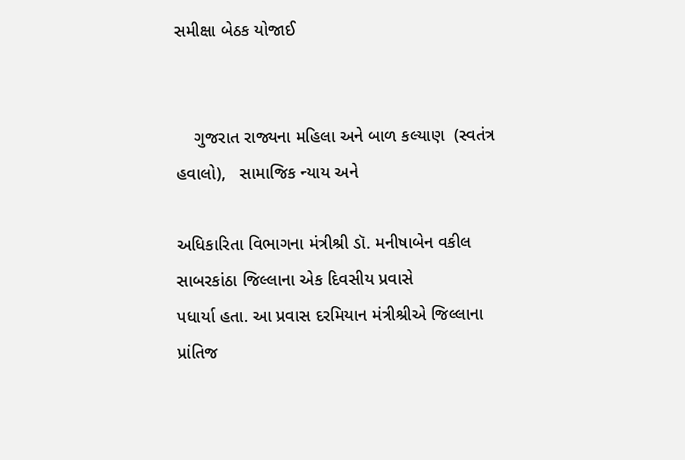સમીક્ષા બેઠક યોજાઈ


    ગુજરાત રાજ્યના મહિલા અને બાળ કલ્યાણ  (સ્વતંત્ર હવાલો),   સામાજિક ન્યાય અને

અધિકારિતા વિભાગના મંત્રીશ્રી ડૉ. મનીષાબેન વકીલ સાબરકાંઠા જિલ્લાના એક દિવસીય પ્રવાસે
પધાર્યા હતા. આ પ્રવાસ દરમિયાન મંત્રીશ્રીએ જિલ્લાના પ્રાંતિજ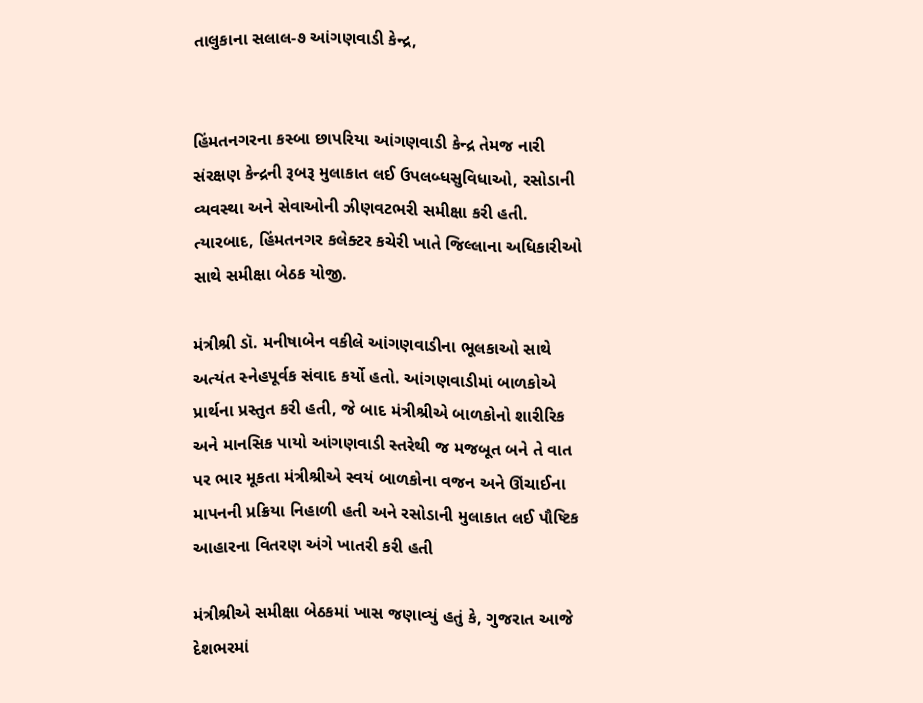તાલુકાના સલાલ-૭ આંગણવાડી કેન્દ્ર,


હિંમતનગરના કસ્બા છાપરિયા આંગણવાડી કેન્દ્ર તેમજ નારી સંરક્ષણ કેન્દ્રની રૂબરૂ મુલાકાત લઈ ઉપલબ્ધસુવિધાઓ, રસોડાની વ્યવસ્થા અને સેવાઓની ઝીણવટભરી સમીક્ષા કરી હતી. ત્યારબાદ, હિંમતનગર કલેક્ટર કચેરી ખાતે જિલ્લાના અધિકારીઓ સાથે સમીક્ષા બેઠક યોજી.

મંત્રીશ્રી ડૉ. મનીષાબેન વકીલે આંગણવાડીના ભૂલકાઓ સાથે અત્યંત સ્નેહપૂર્વક સંવાદ કર્યો હતો. આંગણવાડીમાં બાળકોએ પ્રાર્થના પ્રસ્તુત કરી હતી, જે બાદ મંત્રીશ્રીએ બાળકોનો શારીરિક અને માનસિક પાયો આંગણવાડી સ્તરેથી જ મજબૂત બને તે વાત પર ભાર મૂકતા મંત્રીશ્રીએ સ્વયં બાળકોના વજન અને ઊંચાઈના માપનની પ્રક્રિયા નિહાળી હતી અને રસોડાની મુલાકાત લઈ પૌષ્ટિક આહારના વિતરણ અંગે ખાતરી કરી હતી

મંત્રીશ્રીએ સમીક્ષા બેઠકમાં ખાસ જણાવ્યું હતું કે, ગુજરાત આજે દેશભરમાં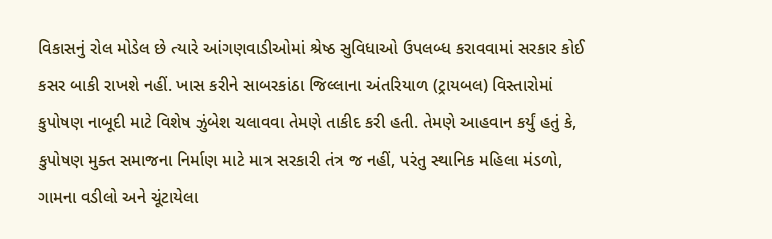વિકાસનું રોલ મોડેલ છે ત્યારે આંગણવાડીઓમાં શ્રેષ્ઠ સુવિધાઓ ઉપલબ્ધ કરાવવામાં સરકાર કોઈ કસર બાકી રાખશે નહીં. ખાસ કરીને સાબરકાંઠા જિલ્લાના અંતરિયાળ (ટ્રાયબલ) વિસ્તારોમાં કુપોષણ નાબૂદી માટે વિશેષ ઝુંબેશ ચલાવવા તેમણે તાકીદ કરી હતી. તેમણે આહવાન કર્યું હતું કે, કુપોષણ મુક્ત સમાજના નિર્માણ માટે માત્ર સરકારી તંત્ર જ નહીં, પરંતુ સ્થાનિક મહિલા મંડળો, ગામના વડીલો અને ચૂંટાયેલા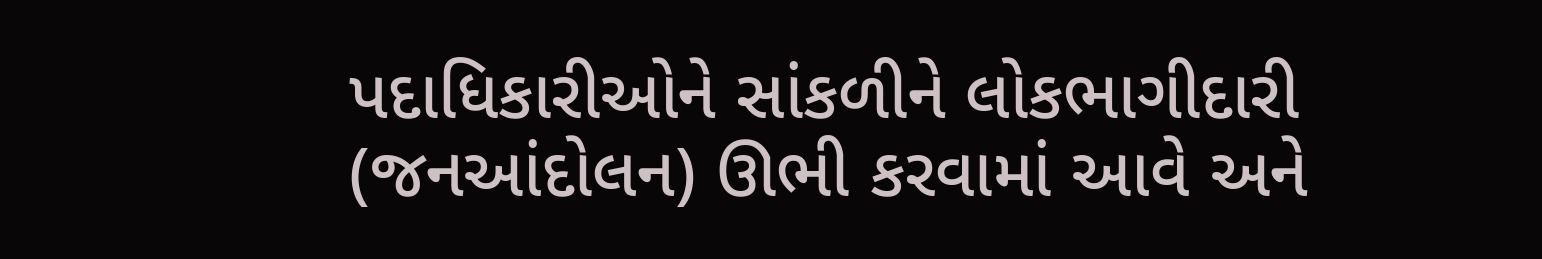પદાધિકારીઓને સાંકળીને લોકભાગીદારી (જનઆંદોલન) ઊભી કરવામાં આવે અને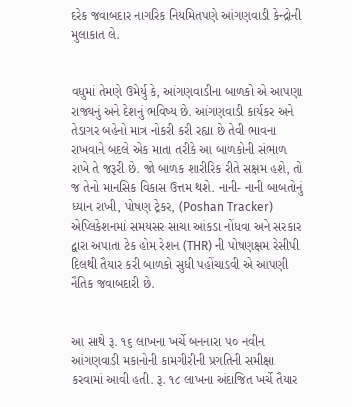દરેક જવાબદાર નાગરિક નિયમિતપણે આંગણવાડી કેન્દ્રોની મુલાકાત લે.


વધુમાં તેમણે ઉમેર્યુ કે, આંગણવાડીના બાળકો એ આપણા રાજ્યનું અને દેશનું ભવિષ્ય છે. આંગણવાડી કાર્યકર અને તેડાગર બહેનો માત્ર નોકરી કરી રહ્યા છે તેવી ભાવના રાખવાને બદલે એક માતા તરીકે આ બાળકોની સંભાળ રાખે તે જરૂરી છે. જો બાળક શારીરિક રીતે સક્ષમ હશે, તો જ તેનો માનસિક વિકાસ ઉત્તમ થશે. નાની- નાની બાબતોનું ધ્યાન રાખી, પોષણ ટ્રેકર, (Poshan Tracker) એપ્લિકેશનમાં સમયસર સાચા આંકડા નોંધવા અને સરકાર દ્વારા અપાતા ટેક હોમ રેશન (THR) ની પોષણક્ષમ રેસીપી દિલથી તૈયાર કરી બાળકો સુધી પહોંચાડવી એ આપણી નૈતિક જવાબદારી છે.


આ સાથે રૂ. ૧૬ લાખના ખર્ચે બનનારા ૫૦ નવીન આંગણવાડી મકાનોની કામગીરીની પ્રગતિની સમીક્ષા કરવામાં આવી હતી. રૂ. ૧૮ લાખના અંદાજિત ખર્ચે તૈયાર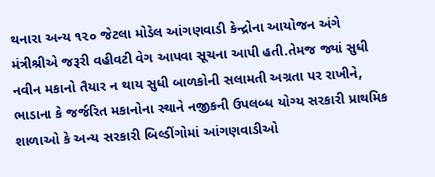થનારા અન્ય ૧૨૦ જેટલા મોડેલ આંગણવાડી કેન્દ્રોના આયોજન અંગે મંત્રીશ્રીએ જરૂરી વહીવટી વેગ આપવા સૂચના આપી હતી.તેમજ જ્યાં સુધી નવીન મકાનો તૈયાર ન થાય સુધી બાળકોની સલામતી અગ્રતા પર રાખીને, ભાડાના કે જર્જરિત મકાનોના સ્થાને નજીકની ઉપલબ્ધ યોગ્ય સરકારી પ્રાથમિક શાળાઓ કે અન્ય સરકારી બિલ્ડીંગોમાં આંગણવાડીઓ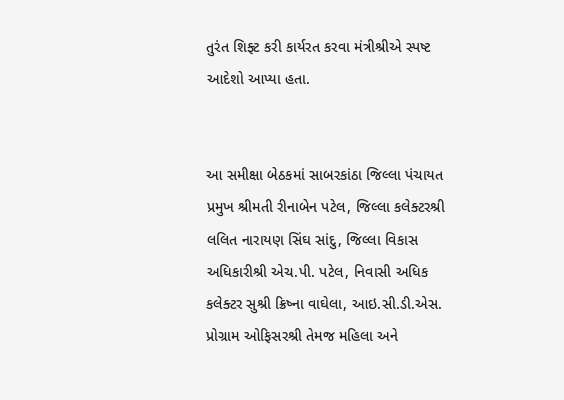તુરંત શિફ્ટ કરી કાર્યરત કરવા મંત્રીશ્રીએ સ્પષ્ટ આદેશો આપ્યા હતા.


આ સમીક્ષા બેઠકમાં સાબરકાંઠા જિલ્લા પંચાયત પ્રમુખ શ્રીમતી રીનાબેન પટેલ, જિલ્લા કલેક્ટરશ્રી લલિત નારાયણ સિંઘ સાંદુ, જિલ્લા વિકાસ અધિકારીશ્રી એચ.પી. પટેલ, નિવાસી અધિક કલેક્ટર સુશ્રી ક્રિષ્ના વાઘેલા, આઇ.સી.ડી.એસ. પ્રોગ્રામ ઓફિસરશ્રી તેમજ મહિલા અને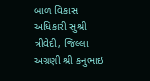બાળ વિકાસ અધિકારી સુશ્રી ત્રીવેદી, જિલ્લા અગ્રણી શ્રી કનુભાઇ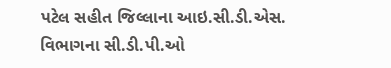પટેલ સહીત જિલ્લાના આઇ.સી.ડી.એસ. વિભાગના સી.ડી.પી.ઓ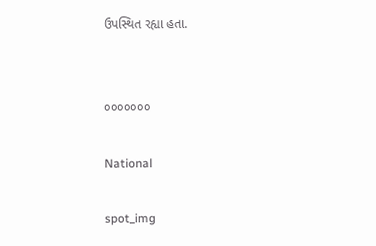ઉપસ્થિત રહ્યા હતા.


૦૦૦૦૦૦૦

National

spot_img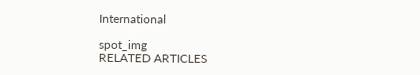International

spot_img
RELATED ARTICLES